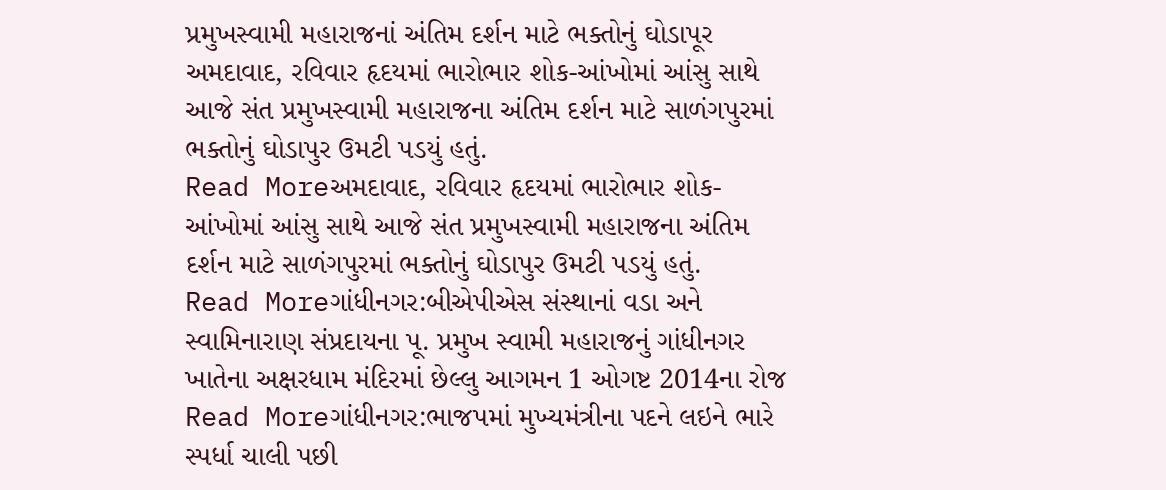પ્રમુખસ્વામી મહારાજનાં અંતિમ દર્શન માટે ભક્તોનું ઘોડાપૂર
અમદાવાદ, રવિવાર હૃદયમાં ભારોભાર શોક-આંખોમાં આંસુ સાથે આજે સંત પ્રમુખસ્વામી મહારાજના અંતિમ દર્શન માટે સાળંગપુરમાં ભક્તોનું ઘોડાપુર ઉમટી પડયું હતું.
Read Moreઅમદાવાદ, રવિવાર હૃદયમાં ભારોભાર શોક-આંખોમાં આંસુ સાથે આજે સંત પ્રમુખસ્વામી મહારાજના અંતિમ દર્શન માટે સાળંગપુરમાં ભક્તોનું ઘોડાપુર ઉમટી પડયું હતું.
Read Moreગાંધીનગર:બીએપીએસ સંસ્થાનાં વડા અને સ્વામિનારાણ સંપ્રદાયના પૂ. પ્રમુખ સ્વામી મહારાજનું ગાંધીનગર ખાતેના અક્ષરધામ મંદિરમાં છેલ્લુ આગમન 1 ઓગષ્ટ 2014ના રોજ
Read Moreગાંધીનગર:ભાજપમાં મુખ્યમંત્રીના પદને લઇને ભારે સ્પર્ધા ચાલી પછી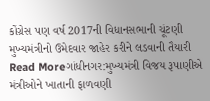કોંગ્રેસ પણ વર્ષ 2017ની વિધાનસભાની ચૂંટણી મુખ્યમંત્રીનો ઉમેદવાર જાહેર કરીને લડવાની તૈયારી
Read Moreગાંધીનગર:મુખ્યમંત્રી વિજય રૂપાણીએ મંત્રીઓને ખાતાની ફાળવણી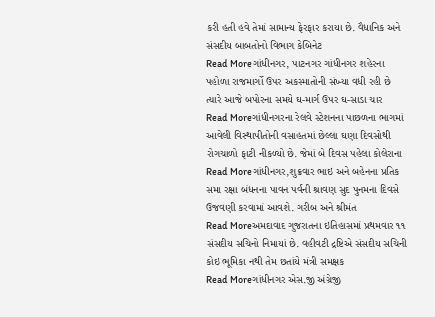કરી હતી હવે તેમાં સામાન્ય ફેરફાર કરાયા છે. વૈધાનિક અને સંસદીય બાબતોનો વિભાગ કેબિનેટ
Read Moreગાંધીનગર, પાટનગર ગાંધીનગર શહેરના પહોળા રાજમાર્ગો ઉપર અકસ્માતોની સંખ્યા વધી રહી છે ત્યારે આજે બપોરના સમયે ઘ-માર્ગ ઉપર ઘ-સાડા ચાર
Read Moreગાંધીનગરના રેલવે સ્ટેશનના પાછળના ભાગમાં આવેલી વિસ્થાપીતોની વસાહતમાં છેલ્લા ઘણા દિવસોથી રોગચાળો ફાટી નીકળ્યો છે. જેમાં બે દિવસ પહેલા કોલેરાના
Read Moreગાંધીનગર,શુક્રવાર ભાઇ અને બહેનના પ્રતિક સમા રક્ષા બંધનના પાવન પર્વની શ્રાવણ સુદ પુનમના દિવસે ઉજવણી કરવામાં આવશે. ગરીબ અને શ્રીમંત
Read Moreઅમદાવાદ ગુજરાતના ઇતિહાસમાં પ્રથમવાર ૧૧ સંસદીય સચિનો નિમાયાં છે. વહીવટી દ્રષ્ટિએ સંસદીય સચિની કોઇ ભૂમિકા નથી તેમ છતાંયે મંત્રી સમક્ષક
Read Moreગાંધીનગર એસ.જી અંગ્રેજી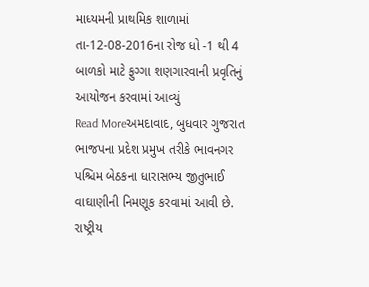માધ્યમની પ્રાથમિક શાળામાં તા-12-08-2016ના રોજ ધો -1 થી 4 બાળકો માટે ફુગ્ગા શણગારવાની પ્રવૃતિનું આયોજન કરવામાં આવ્યું
Read Moreઅમદાવાદ, બુધવાર ગુજરાત ભાજપના પ્રદેશ પ્રમુખ તરીકે ભાવનગર પશ્ચિમ બેઠકના ધારાસભ્ય જીતુભાઈ વાઘાણીની નિમણૂક કરવામાં આવી છે. રાષ્ટ્રીય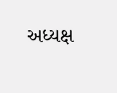અધ્યક્ષ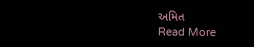અમિત
Read More